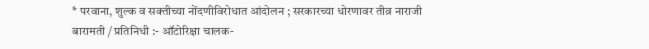* परवाना, शुल्क व सक्तीच्या नोंदणीविरोधात आंदोलन ; सरकारच्या धोरणावर तीव्र नाराजी
बारामती / प्रतिनिधी :- ऑटोरिक्षा चालक-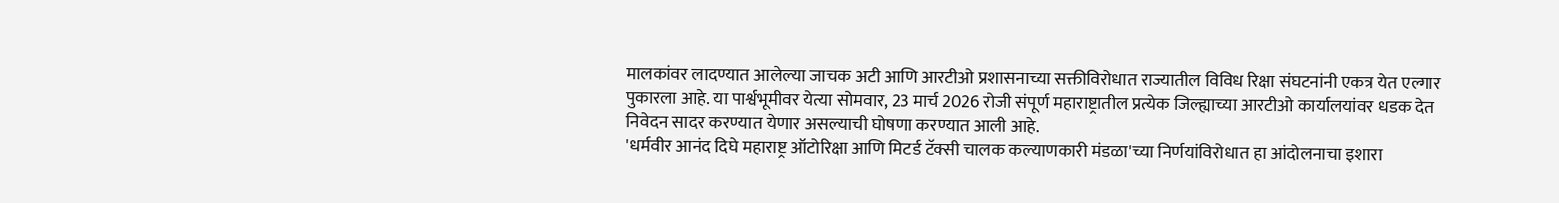मालकांवर लादण्यात आलेल्या जाचक अटी आणि आरटीओ प्रशासनाच्या सक्तीविरोधात राज्यातील विविध रिक्षा संघटनांनी एकत्र येत एल्गार पुकारला आहे. या पार्श्वभूमीवर येत्या सोमवार, 23 मार्च 2026 रोजी संपूर्ण महाराष्ट्रातील प्रत्येक जिल्ह्याच्या आरटीओ कार्यालयांवर धडक देत निवेदन सादर करण्यात येणार असल्याची घोषणा करण्यात आली आहे.
'धर्मवीर आनंद दिघे महाराष्ट्र ऑटोरिक्षा आणि मिटर्ड टॅक्सी चालक कल्याणकारी मंडळा'च्या निर्णयांविरोधात हा आंदोलनाचा इशारा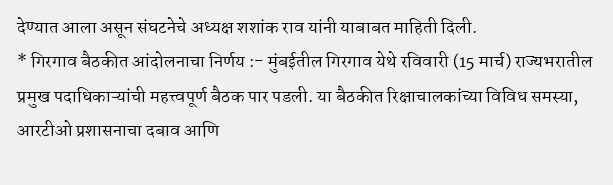देण्यात आला असून संघटनेचे अध्यक्ष शशांक राव यांनी याबाबत माहिती दिली.
* गिरगाव बैठकीत आंदोलनाचा निर्णय :- मुंबईतील गिरगाव येथे रविवारी (15 मार्च) राज्यभरातील प्रमुख पदाधिकाऱ्यांची महत्त्वपूर्ण बैठक पार पडली. या बैठकीत रिक्षाचालकांच्या विविध समस्या, आरटीओ प्रशासनाचा दबाव आणि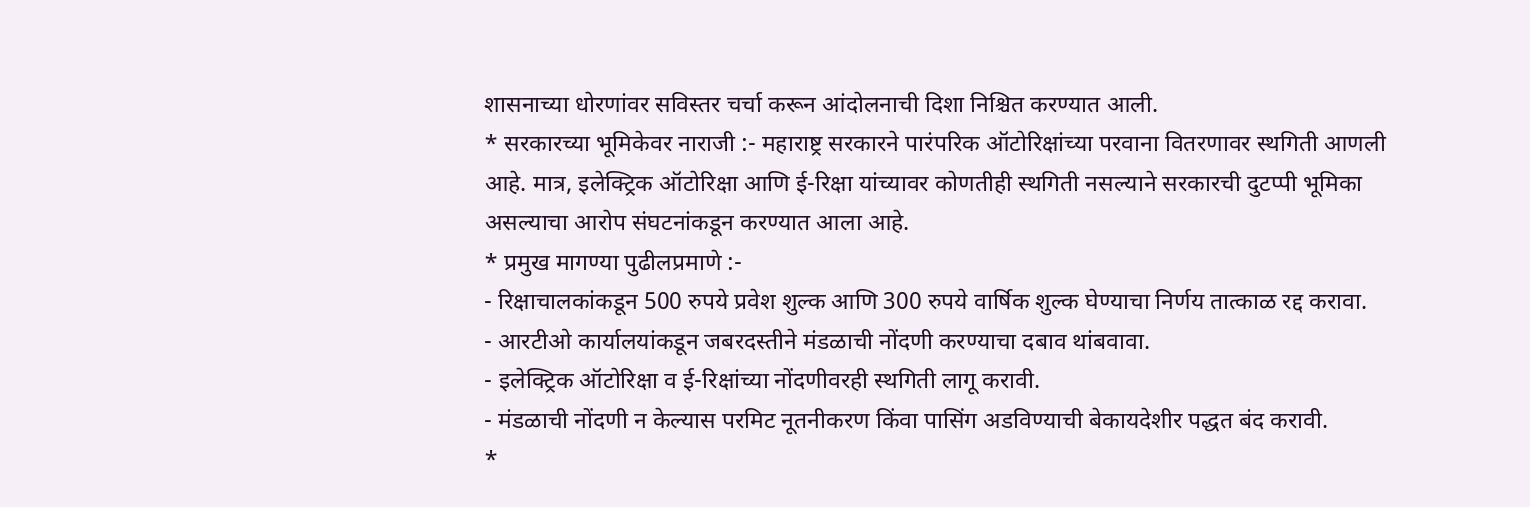शासनाच्या धोरणांवर सविस्तर चर्चा करून आंदोलनाची दिशा निश्चित करण्यात आली.
* सरकारच्या भूमिकेवर नाराजी :- महाराष्ट्र सरकारने पारंपरिक ऑटोरिक्षांच्या परवाना वितरणावर स्थगिती आणली आहे. मात्र, इलेक्ट्रिक ऑटोरिक्षा आणि ई-रिक्षा यांच्यावर कोणतीही स्थगिती नसल्याने सरकारची दुटप्पी भूमिका असल्याचा आरोप संघटनांकडून करण्यात आला आहे.
* प्रमुख मागण्या पुढीलप्रमाणे :-
- रिक्षाचालकांकडून 500 रुपये प्रवेश शुल्क आणि 300 रुपये वार्षिक शुल्क घेण्याचा निर्णय तात्काळ रद्द करावा.
- आरटीओ कार्यालयांकडून जबरदस्तीने मंडळाची नोंदणी करण्याचा दबाव थांबवावा.
- इलेक्ट्रिक ऑटोरिक्षा व ई-रिक्षांच्या नोंदणीवरही स्थगिती लागू करावी.
- मंडळाची नोंदणी न केल्यास परमिट नूतनीकरण किंवा पासिंग अडविण्याची बेकायदेशीर पद्धत बंद करावी.
*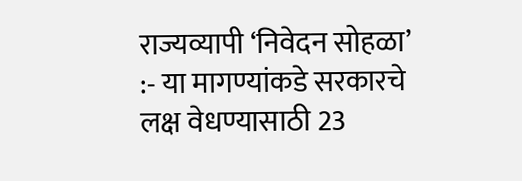राज्यव्यापी ‘निवेदन सोहळा’ :- या मागण्यांकडे सरकारचे लक्ष वेधण्यासाठी 23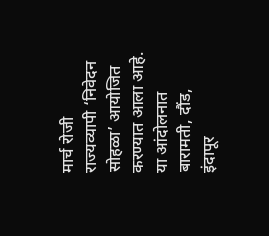मार्च रोजी राज्यव्यापी ‘निवेदन सोहळा’ आयोजित करण्यात आला आहे. या आंदोलनात बारामती, दौंड, इंदापूर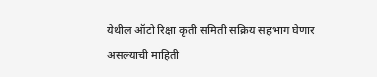येथील ऑटो रिक्षा कृती समिती सक्रिय सहभाग घेणार असल्याची माहिती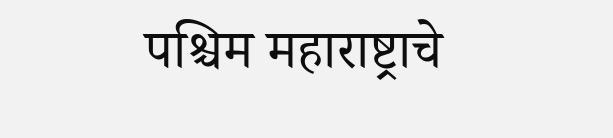पश्चिम महाराष्ट्राचे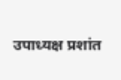उपाध्यक्ष प्रशांत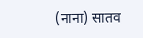(नाना) सातव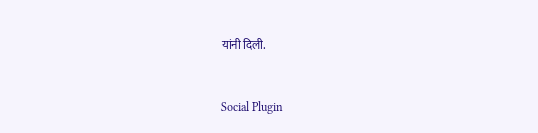यांनी दिली.


Social Plugin